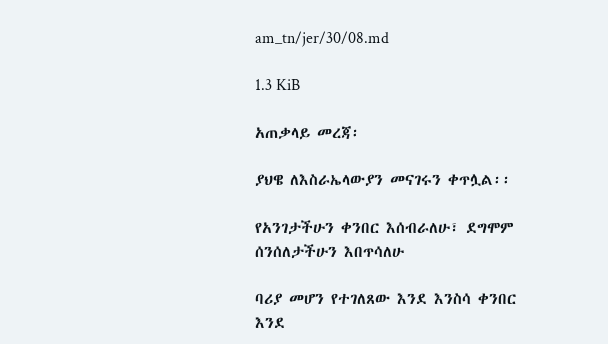am_tn/jer/30/08.md

1.3 KiB

አጠቃላይ መረጃ፡

ያህዌ ለእስራኤላውያን መናገሩን ቀጥሏል፡፡

የአንገታችሁን ቀንበር እሰብራለሁ፣ ደግሞም ሰንሰለታችሁን እበጥሳለሁ

ባሪያ መሆን የተገለጸው እንደ እንስሳ ቀንበር እንደ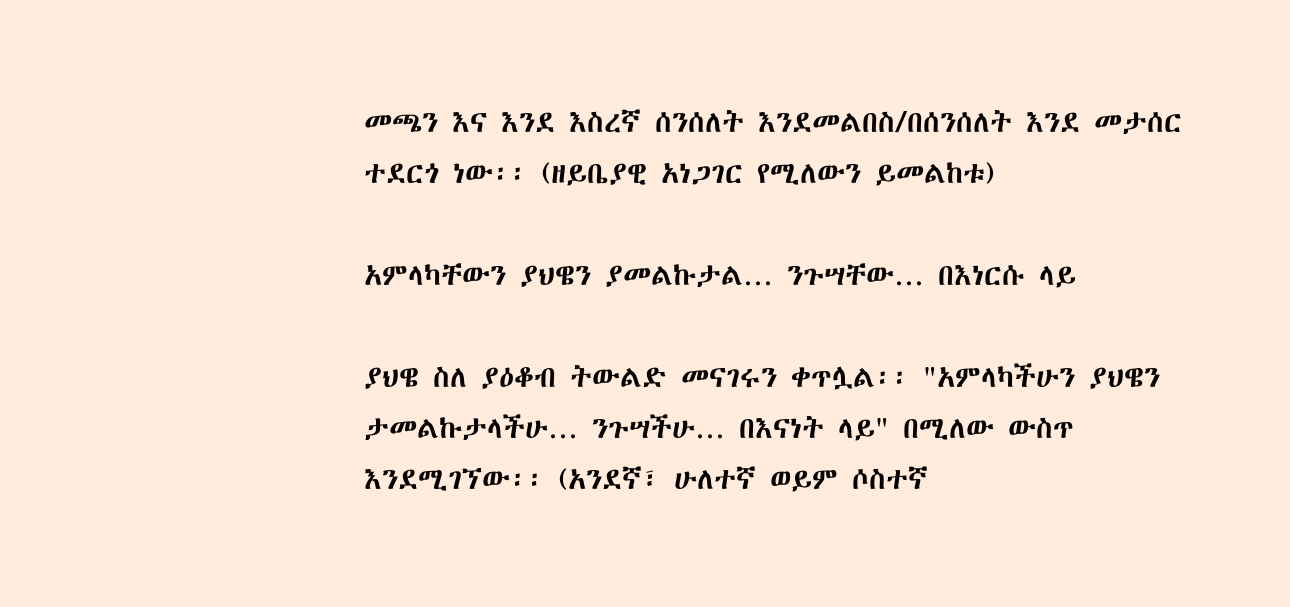መጫን እና እንደ እስረኛ ሰንሰለት እንደመልበስ/በሰንሰለት እንደ መታሰር ተደርጎ ነው፡፡ (ዘይቤያዊ አነጋገር የሚለውን ይመልከቱ)

አምላካቸውን ያህዌን ያመልኩታል… ንጉሣቸው… በእነርሱ ላይ

ያህዌ ስለ ያዕቆብ ትውልድ መናገሩን ቀጥሏል፡፡ "አምላካችሁን ያህዌን ታመልኩታላችሁ… ንጉሣችሁ… በእናነት ላይ" በሚለው ውስጥ እንደሚገኘው፡፡ (አንደኛ፣ ሁለተኛ ወይም ሶስተኛ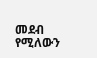መደብ የሚለውን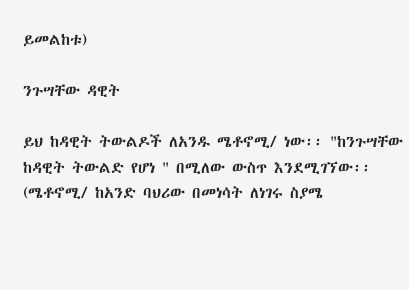ይመልከቱ)

ንጉሣቸው ዳዊት

ይህ ከዳዊት ትውልዶች ለአንዱ ሜቶኖሚ/ ነው፡፡ "ከንጉሣቸው ከዳዊት ትውልድ የሆነ " በሚለው ውስጥ እንደሚገኘው፡፡ (ሜቶኖሚ/ ከአንድ ባህሪው በመነሳት ለነገሩ ስያሜ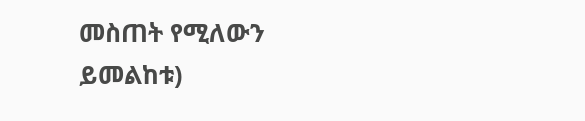መስጠት የሚለውን ይመልከቱ)